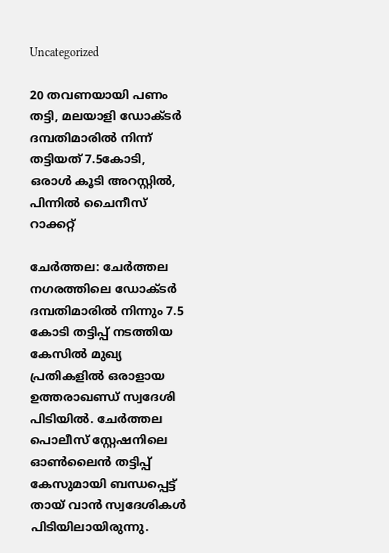Uncategorized

20 തവണയായി പണം തട്ടി, മലയാളി ഡോക്ടർ ദമ്പതിമാരിൽ നിന്ന് തട്ടിയത് 7.5കോടി, ഒരാൾ കൂടി അറസ്റ്റിൽ, പിന്നിൽ ചൈനീസ് റാക്കറ്റ്

ചേർത്തല: ചേർത്തല നഗരത്തിലെ ഡോക്ടർ ദമ്പതിമാരിൽ നിന്നും 7.5 കോടി തട്ടിപ്പ് നടത്തിയ കേസിൽ മുഖ്യ പ്രതികളിൽ ഒരാളായ ഉത്തരാഖണ്ഡ് സ്വദേശി പിടിയിൽ. ചേർത്തല പൊലീസ് സ്റ്റേഷനിലെ ഓൺലൈൻ തട്ടിപ്പ് കേസുമായി ബന്ധപ്പെട്ട് തായ് വാൻ സ്വദേശികൾ പിടിയിലായിരുന്നു.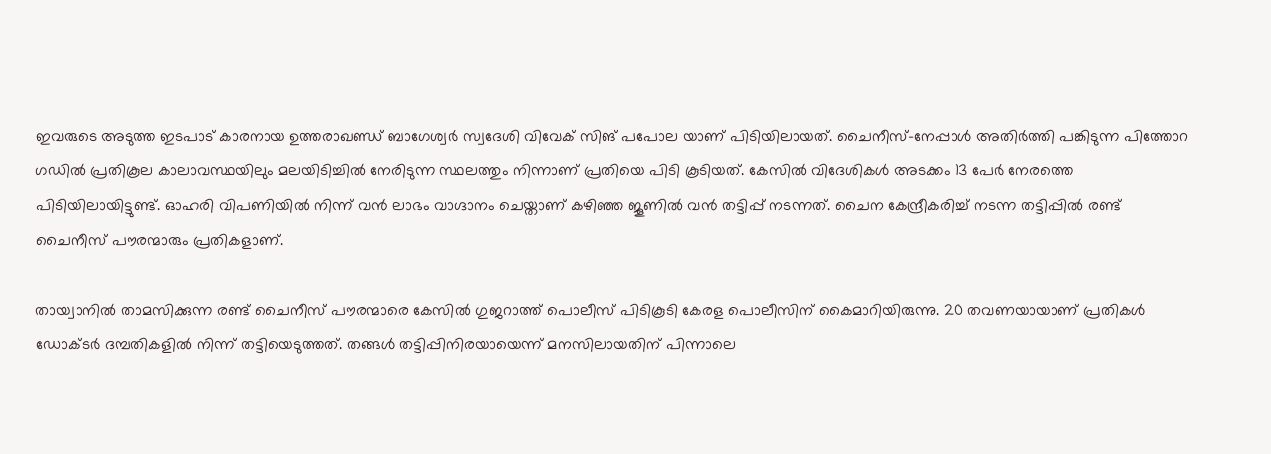ഇവരുടെ അടുത്ത ഇടപാട് കാരനായ ഉത്തരാഖണ്ഡ് ബാഗേശ്വർ സ്വദേശി വിവേക് സിങ് പപോല യാണ് പിടിയിലായത്. ചൈനീസ്-നേപ്പാൾ അതിർത്തി പങ്കിടുന്ന പിത്തോറ ഗഡിൽ പ്രതികൂല കാലാവസ്ഥയിലും മലയിടിച്ചിൽ നേരിടുന്ന സ്ഥലത്തും നിന്നാണ് പ്രതിയെ പിടി കൂടിയത്. കേസിൽ വിദേശികൾ അടക്കം 13 പേർ നേരത്തെ പിടിയിലായിട്ടുണ്ട്. ഓഹരി വിപണിയിൽ നിന്ന് വൻ ലാഭം വാഗ്ദാനം ചെയ്താണ് കഴിഞ്ഞ ജൂണിൽ വൻ തട്ടിപ്പ് നടന്നത്. ചൈന കേന്ദ്രീകരിച്ച് നടന്ന തട്ടിപ്പിൽ രണ്ട് ചൈനീസ് പൗരന്മാരും പ്രതികളാണ്.

തായ്വാനിൽ താമസിക്കുന്ന രണ്ട് ചൈനീസ് പൗരന്മാരെ കേസിൽ ഗുജറാത്ത് പൊലീസ് പിടികൂടി കേരള പൊലീസിന് കൈമാറിയിരുന്നു. 20 തവണയായാണ് പ്രതികള്‍ ഡോക്ടര്‍ ദമ്പതികളില്‍ നിന്ന് തട്ടിയെടുത്തത്. തങ്ങള്‍ തട്ടിപ്പിനിരയായെന്ന് മനസിലായതിന് പിന്നാലെ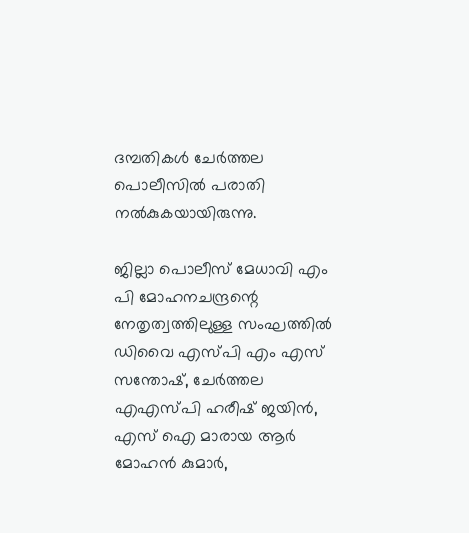ദമ്പതികള്‍ ചേര്‍ത്തല പൊലീസില്‍ പരാതി നല്‍കുകയായിരുന്നു.

ജില്ലാ പൊലീസ് മേധാവി എം പി മോഹനചന്ദ്രന്റെ നേതൃത്വത്തിലുള്ള സംഘത്തിൽ ഡിവൈ എസ്‌പി എം എസ് സന്തോഷ്, ചേർത്തല എഎസ്‌പി ഹരീഷ് ജയിൻ, എസ് ഐ മാരായ ആർ മോഹൻ കുമാർ,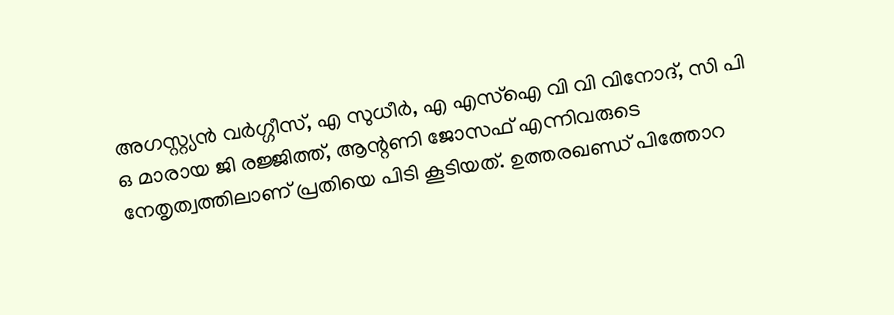അഗസ്റ്റ്യൻ വർഗ്ഗീസ്, എ സുധീർ, എ എസ്ഐ വി വി വിനോദ്, സി പി ഒ മാരായ ജി രജ്ജിത്ത്, ആന്റണി ജോസഫ് എന്നിവരുടെ നേതൃത്വത്തിലാണ് പ്രതിയെ പിടി കൂടിയത്. ഉത്തരഖണ്ഡ് പിത്തോറ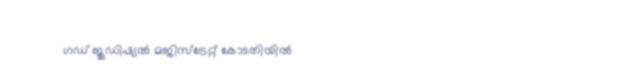ഗഡ് ജുഡിഷ്യൽ മജിസ്ട്രേറ്റ് കോടതിയിൽ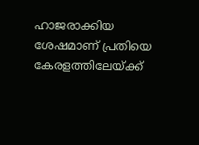ഹാജരാക്കിയ ശേഷമാണ് പ്രതിയെ കേരളത്തിലേയ്ക്ക്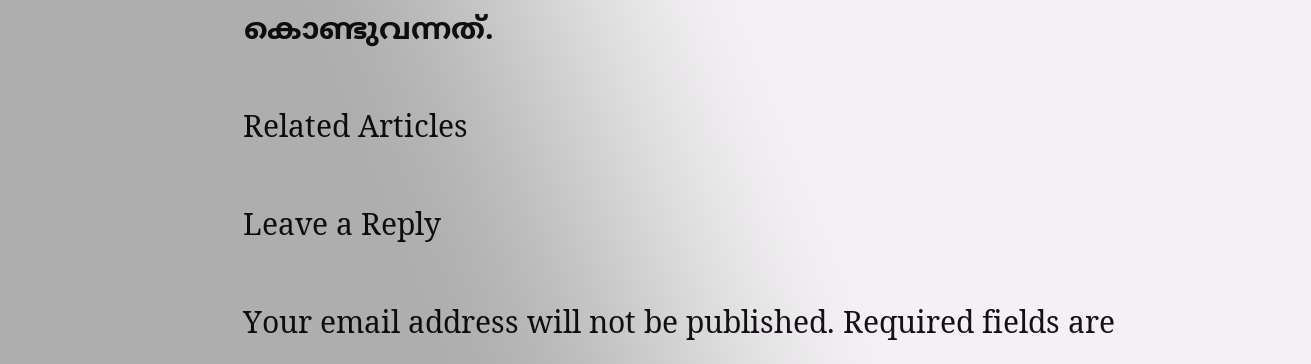കൊണ്ടുവന്നത്.

Related Articles

Leave a Reply

Your email address will not be published. Required fields are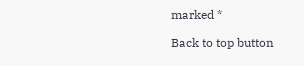marked *

Back to top button